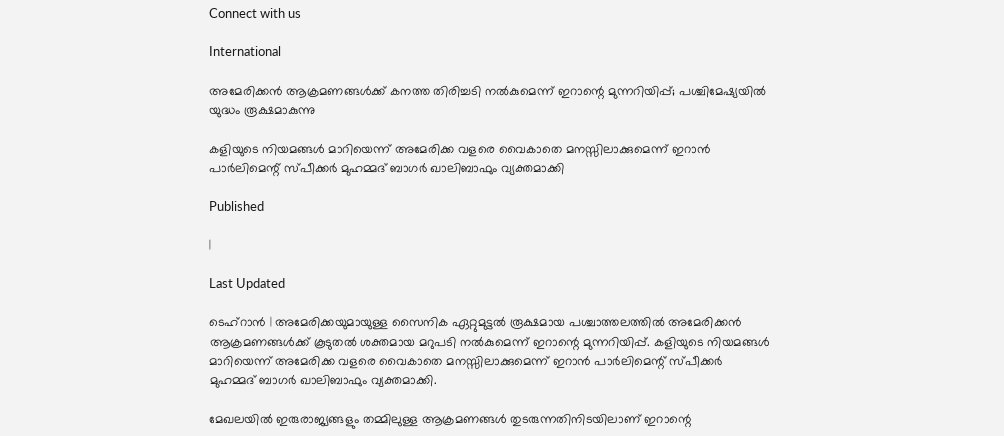Connect with us

International

അമേരിക്കന്‍ ആക്രമണങ്ങള്‍ക്ക് കനത്ത തിരിച്ചടി നല്‍കുമെന്ന് ഇറാന്റെ മുന്നറിയിപ്പ്; പശ്ചിമേഷ്യയില്‍ യുദ്ധം രൂക്ഷമാകുന്നു

കളിയുടെ നിയമങ്ങള്‍ മാറിയെന്ന് അമേരിക്ക വളരെ വൈകാതെ മനസ്സിലാക്കുമെന്ന് ഇറാന്‍ പാര്‍ലിമെന്റ് സ്പീക്കര്‍ മുഹമ്മദ് ബാഗര്‍ ഖാലിബാഫും വ്യക്തമാക്കി

Published

|

Last Updated

ടെഹ്റാന്‍ | അമേരിക്കയുമായുള്ള സൈനിക ഏറ്റുമുട്ടല്‍ രൂക്ഷമായ പശ്ചാത്തലത്തില്‍ അമേരിക്കന്‍ ആക്രമണങ്ങള്‍ക്ക് കൂടുതല്‍ ശക്തമായ മറുപടി നല്‍കുമെന്ന് ഇറാന്റെ മുന്നറിയിപ്പ്. കളിയുടെ നിയമങ്ങള്‍ മാറിയെന്ന് അമേരിക്ക വളരെ വൈകാതെ മനസ്സിലാക്കുമെന്ന് ഇറാന്‍ പാര്‍ലിമെന്റ് സ്പീക്കര്‍ മുഹമ്മദ് ബാഗര്‍ ഖാലിബാഫും വ്യക്തമാക്കി.

മേഖലയില്‍ ഇരുരാജ്യങ്ങളും തമ്മിലുള്ള ആക്രമണങ്ങള്‍ തുടരുന്നതിനിടയിലാണ് ഇറാന്റെ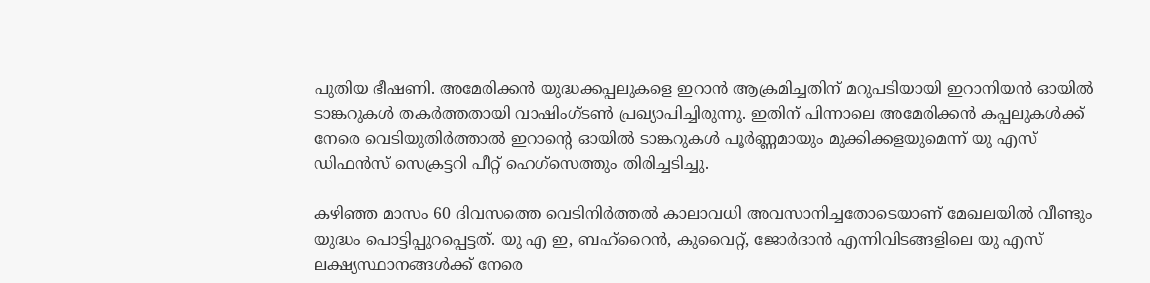പുതിയ ഭീഷണി. അമേരിക്കന്‍ യുദ്ധക്കപ്പലുകളെ ഇറാന്‍ ആക്രമിച്ചതിന് മറുപടിയായി ഇറാനിയന്‍ ഓയില്‍ ടാങ്കറുകള്‍ തകര്‍ത്തതായി വാഷിംഗ്ടണ്‍ പ്രഖ്യാപിച്ചിരുന്നു. ഇതിന് പിന്നാലെ അമേരിക്കന്‍ കപ്പലുകള്‍ക്ക് നേരെ വെടിയുതിര്‍ത്താല്‍ ഇറാന്റെ ഓയില്‍ ടാങ്കറുകള്‍ പൂര്‍ണ്ണമായും മുക്കിക്കളയുമെന്ന് യു എസ് ഡിഫന്‍സ് സെക്രട്ടറി പീറ്റ് ഹെഗ്സെത്തും തിരിച്ചടിച്ചു.

കഴിഞ്ഞ മാസം 60 ദിവസത്തെ വെടിനിര്‍ത്തല്‍ കാലാവധി അവസാനിച്ചതോടെയാണ് മേഖലയില്‍ വീണ്ടും യുദ്ധം പൊട്ടിപ്പുറപ്പെട്ടത്. യു എ ഇ, ബഹ്‌റൈന്‍, കുവൈറ്റ്, ജോര്‍ദാന്‍ എന്നിവിടങ്ങളിലെ യു എസ് ലക്ഷ്യസ്ഥാനങ്ങള്‍ക്ക് നേരെ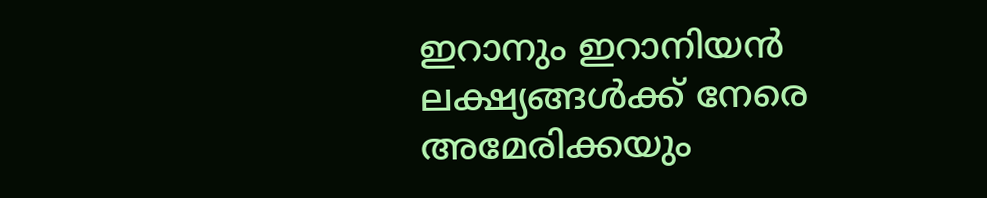ഇറാനും ഇറാനിയന്‍ ലക്ഷ്യങ്ങള്‍ക്ക് നേരെ അമേരിക്കയും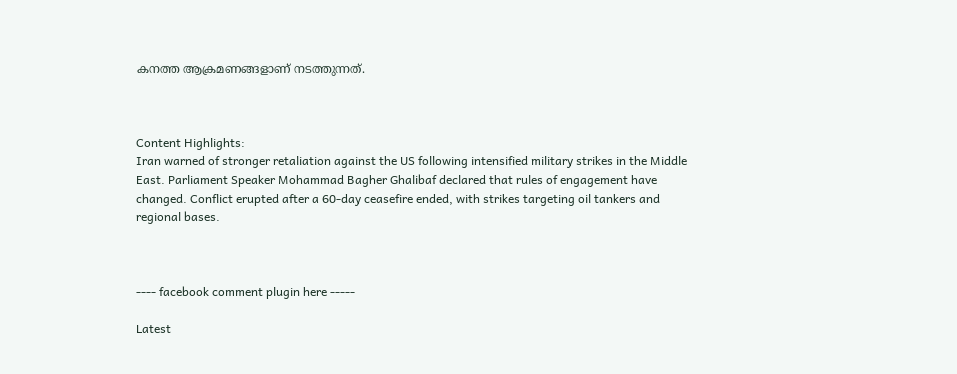കനത്ത ആക്രമണങ്ങളാണ് നടത്തുന്നത്.



Content Highlights:
Iran warned of stronger retaliation against the US following intensified military strikes in the Middle East. Parliament Speaker Mohammad Bagher Ghalibaf declared that rules of engagement have changed. Conflict erupted after a 60-day ceasefire ended, with strikes targeting oil tankers and regional bases.



---- facebook comment plugin here -----

Latest